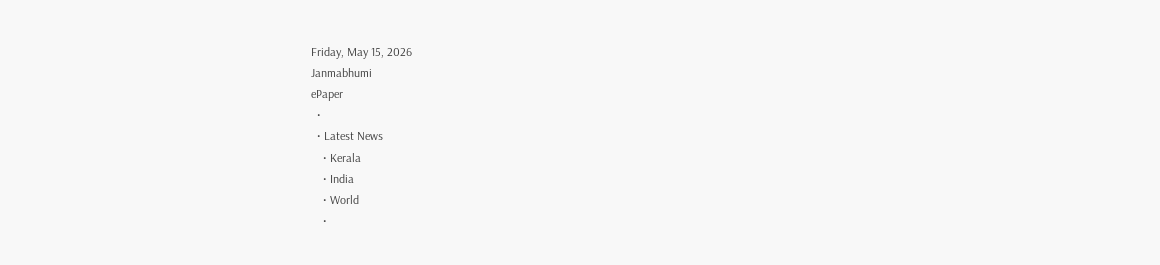Friday, May 15, 2026
Janmabhumi
ePaper
  •
  • Latest News
    • Kerala
    • India
    • World
    •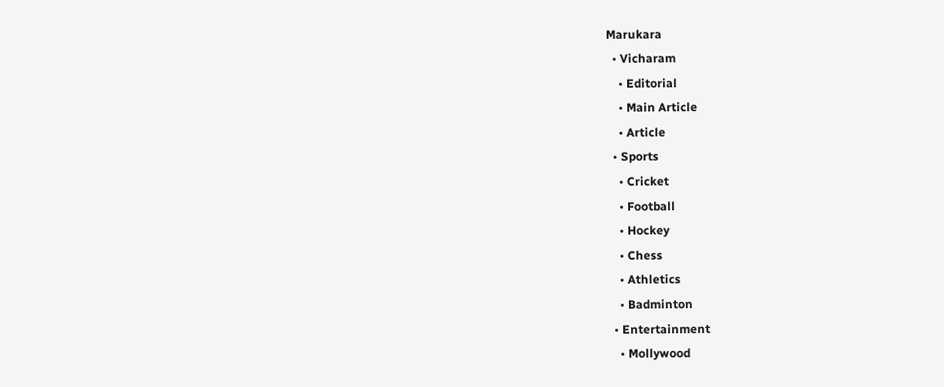Marukara
  • Vicharam
    • Editorial
    • Main Article
    • Article
  • Sports
    • Cricket
    • Football
    • Hockey
    • Chess
    • Athletics
    • Badminton
  • Entertainment
    • Mollywood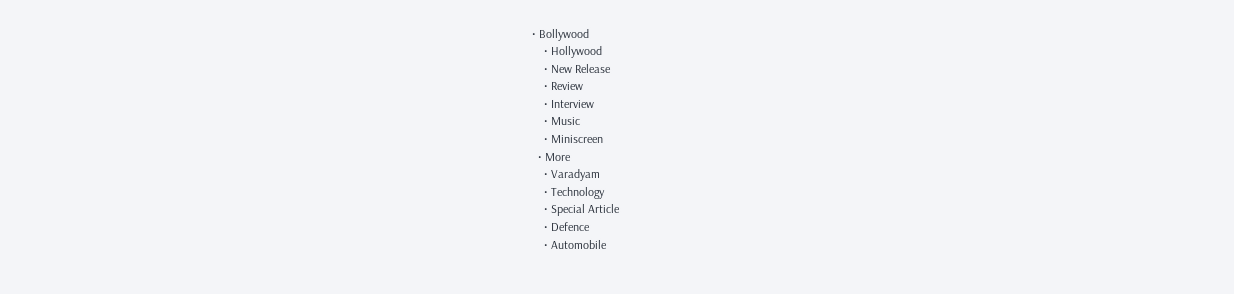• Bollywood
    • Hollywood
    • New Release
    • Review
    • Interview
    • Music
    • Miniscreen
  • More
    • Varadyam
    • Technology
    • Special Article
    • Defence
    • Automobile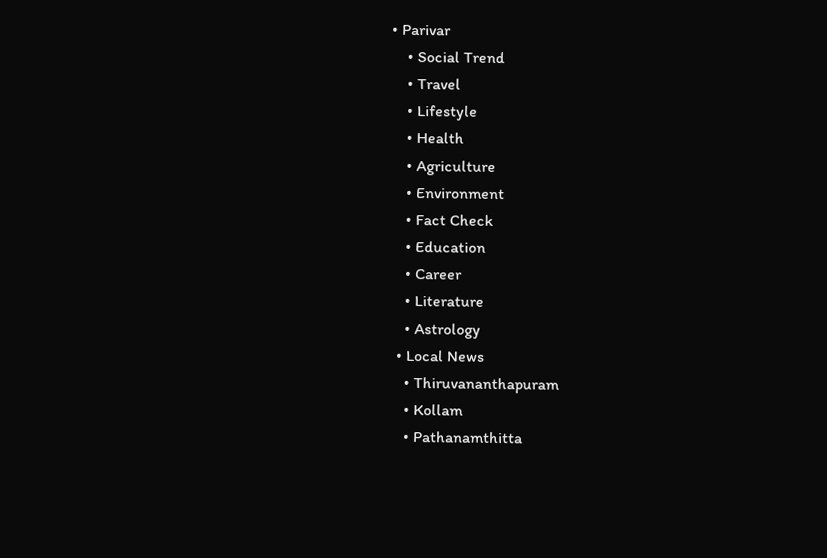• Parivar
    • Social Trend
    • Travel
    • Lifestyle
    • Health
    • Agriculture
    • Environment
    • Fact Check
    • Education
    • Career
    • Literature
    • Astrology
  • Local News
    • Thiruvananthapuram
    • Kollam
    • Pathanamthitta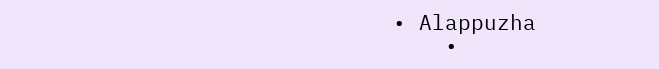• Alappuzha
    •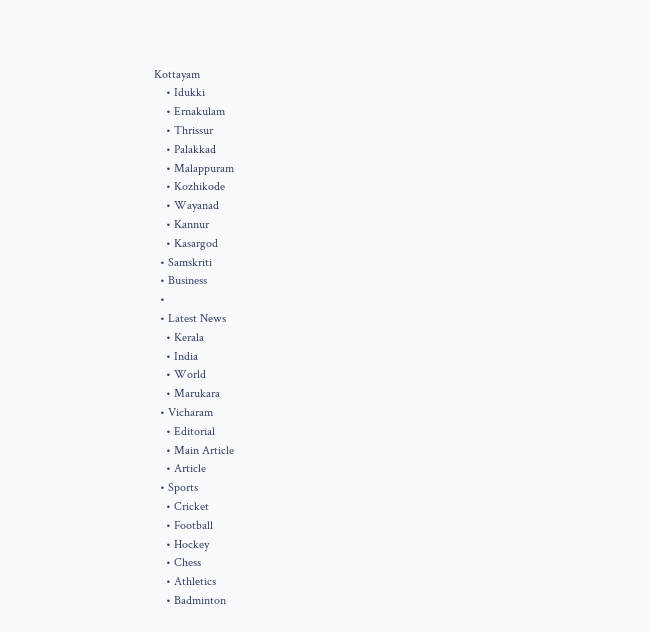Kottayam
    • Idukki
    • Ernakulam
    • Thrissur
    • Palakkad
    • Malappuram
    • Kozhikode
    • Wayanad
    • Kannur
    • Kasargod
  • Samskriti
  • Business
  •
  • Latest News
    • Kerala
    • India
    • World
    • Marukara
  • Vicharam
    • Editorial
    • Main Article
    • Article
  • Sports
    • Cricket
    • Football
    • Hockey
    • Chess
    • Athletics
    • Badminton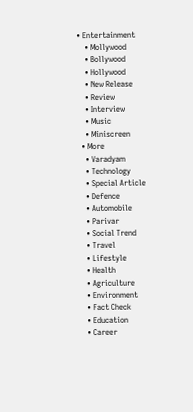• Entertainment
    • Mollywood
    • Bollywood
    • Hollywood
    • New Release
    • Review
    • Interview
    • Music
    • Miniscreen
  • More
    • Varadyam
    • Technology
    • Special Article
    • Defence
    • Automobile
    • Parivar
    • Social Trend
    • Travel
    • Lifestyle
    • Health
    • Agriculture
    • Environment
    • Fact Check
    • Education
    • Career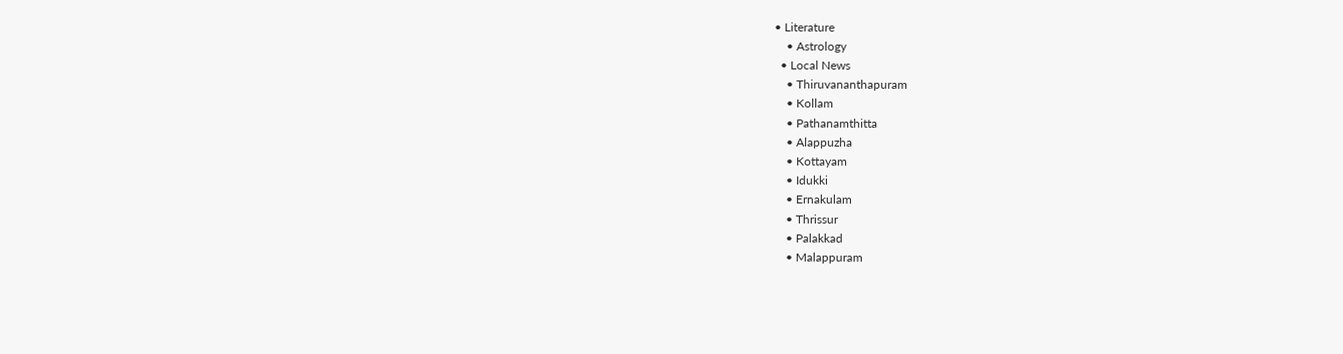• Literature
    • Astrology
  • Local News
    • Thiruvananthapuram
    • Kollam
    • Pathanamthitta
    • Alappuzha
    • Kottayam
    • Idukki
    • Ernakulam
    • Thrissur
    • Palakkad
    • Malappuram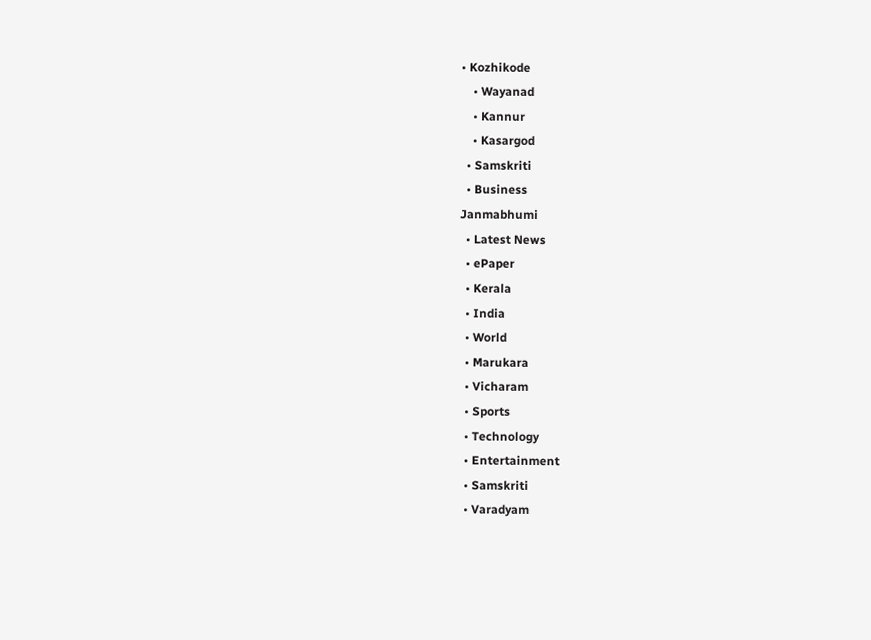• Kozhikode
    • Wayanad
    • Kannur
    • Kasargod
  • Samskriti
  • Business
Janmabhumi
  • Latest News
  • ePaper
  • Kerala
  • India
  • World
  • Marukara
  • Vicharam
  • Sports
  • Technology
  • Entertainment
  • Samskriti
  • Varadyam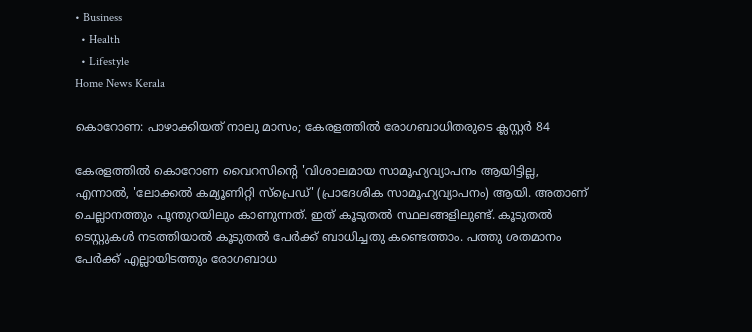• Business
  • Health
  • Lifestyle
Home News Kerala

കൊറോണ: പാഴാക്കിയത് നാലു മാസം; കേരളത്തില്‍ രോഗബാധിതരുടെ ക്ലസ്റ്റര്‍ 84

കേരളത്തില്‍ കൊറോണ വൈറസിന്റെ 'വിശാലമായ സാമൂഹ്യവ്യാപനം ആയിട്ടില്ല, എന്നാല്‍, 'ലോക്കല്‍ കമ്യൂണിറ്റി സ്പ്രെഡ്' (പ്രാദേശിക സാമൂഹ്യവ്യാപനം) ആയി. അതാണ് ചെല്ലാനത്തും പൂന്തുറയിലും കാണുന്നത്. ഇത് കൂടുതല്‍ സ്ഥലങ്ങളിലുണ്ട്. കൂടുതല്‍ ടെസ്റ്റുകള്‍ നടത്തിയാല്‍ കൂടുതല്‍ പേര്‍ക്ക് ബാധിച്ചതു കണ്ടെത്താം. പത്തു ശതമാനം പേര്‍ക്ക് എല്ലായിടത്തും രോഗബാധ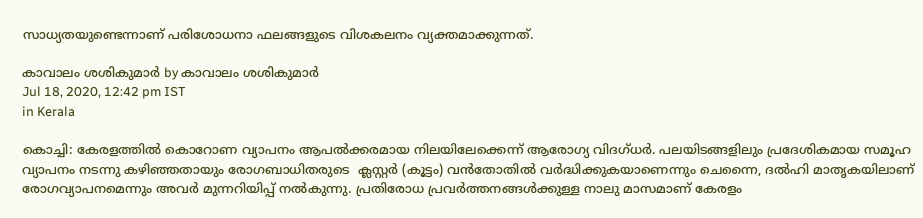സാധ്യതയുണ്ടെന്നാണ് പരിശോധനാ ഫലങ്ങളുടെ വിശകലനം വ്യക്തമാക്കുന്നത്.

കാവാലം ശശികുമാര്‍ by കാവാലം ശശികുമാര്‍
Jul 18, 2020, 12:42 pm IST
in Kerala

കൊച്ചി: കേരളത്തില്‍ കൊറോണ വ്യാപനം ആപല്‍ക്കരമായ നിലയിലേക്കെന്ന് ആരോഗ്യ വിദഗ്ധര്‍. പലയിടങ്ങളിലും പ്രദേശികമായ സമൂഹ വ്യാപനം നടന്നു കഴിഞ്ഞതായും രോഗബാധിതരുടെ  ക്ലസ്റ്റര്‍ (കൂട്ടം) വന്‍തോതില്‍ വര്‍ദ്ധിക്കുകയാണെന്നും ചെന്നൈ, ദല്‍ഹി മാതൃകയിലാണ് രോഗവ്യാപനമെന്നും അവര്‍ മുന്നറിയിപ്പ് നല്‍കുന്നു. പ്രതിരോധ പ്രവര്‍ത്തനങ്ങള്‍ക്കുള്ള നാലു മാസമാണ് കേരളം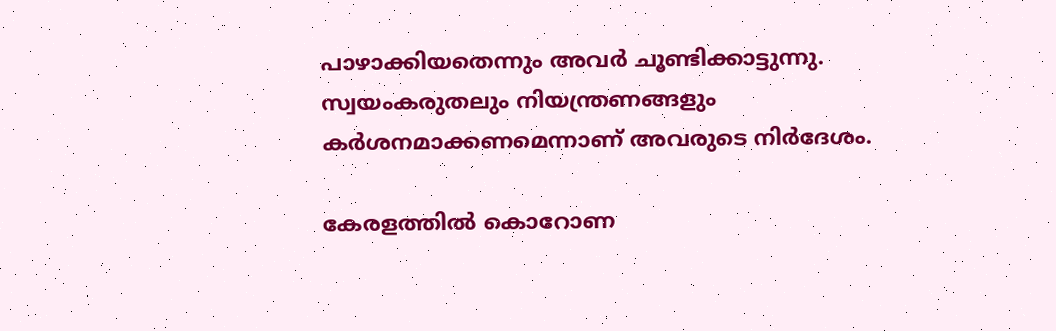പാഴാക്കിയതെന്നും അവര്‍ ചൂണ്ടിക്കാട്ടുന്നു. സ്വയംകരുതലും നിയന്ത്രണങ്ങളും കര്‍ശനമാക്കണമെന്നാണ് അവരുടെ നിര്‍ദേശം.

കേരളത്തില്‍ കൊറോണ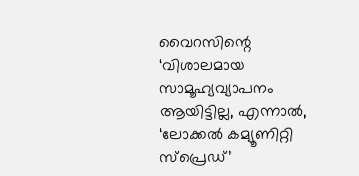വൈറസിന്റെ ‘വിശാലമായ സാമൂഹ്യവ്യാപനം ആയിട്ടില്ല, എന്നാല്‍, ‘ലോക്കല്‍ കമ്യൂണിറ്റി സ്പ്രെഡ്’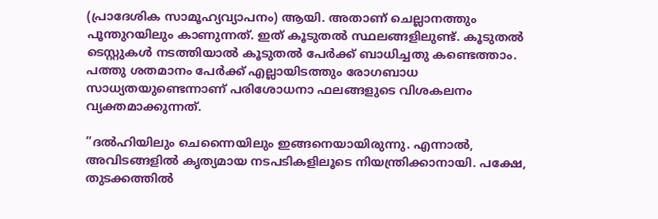(പ്രാദേശിക സാമൂഹ്യവ്യാപനം) ആയി. അതാണ് ചെല്ലാനത്തും പൂന്തുറയിലും കാണുന്നത്. ഇത് കൂടുതല്‍ സ്ഥലങ്ങളിലുണ്ട്. കൂടുതല്‍ ടെസ്റ്റുകള്‍ നടത്തിയാല്‍ കൂടുതല്‍ പേര്‍ക്ക് ബാധിച്ചതു കണ്ടെത്താം. പത്തു ശതമാനം പേര്‍ക്ക് എല്ലായിടത്തും രോഗബാധ സാധ്യതയുണ്ടെന്നാണ് പരിശോധനാ ഫലങ്ങളുടെ വിശകലനം വ്യക്തമാക്കുന്നത്.

”ദല്‍ഹിയിലും ചെന്നൈയിലും ഇങ്ങനെയായിരുന്നു. എന്നാല്‍, അവിടങ്ങളില്‍ കൃത്യമായ നടപടികളിലൂടെ നിയന്ത്രിക്കാനായി. പക്ഷേ, തുടക്കത്തില്‍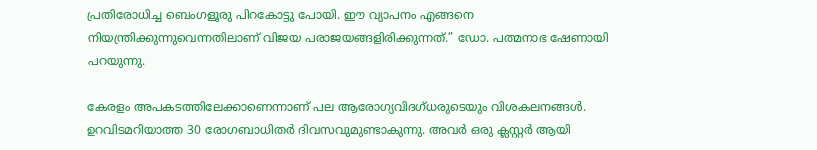പ്രതിരോധിച്ച ബെംഗളൂരു പിറകോട്ടു പോയി. ഈ വ്യാപനം എങ്ങനെ നിയന്ത്രിക്കുന്നുവെന്നതിലാണ് വിജയ പരാജയങ്ങളിരിക്കുന്നത്.” ഡോ. പത്മനാഭ ഷേണായി പറയുന്നു.

കേരളം അപകടത്തിലേക്കാണെന്നാണ് പല ആരോഗ്യവിദഗ്ധരുടെയും വിശകലനങ്ങള്‍. ഉറവിടമറിയാത്ത 30 രോഗബാധിതര്‍ ദിവസവുമുണ്ടാകുന്നു. അവര്‍ ഒരു ക്ലസ്റ്റര്‍ ആയി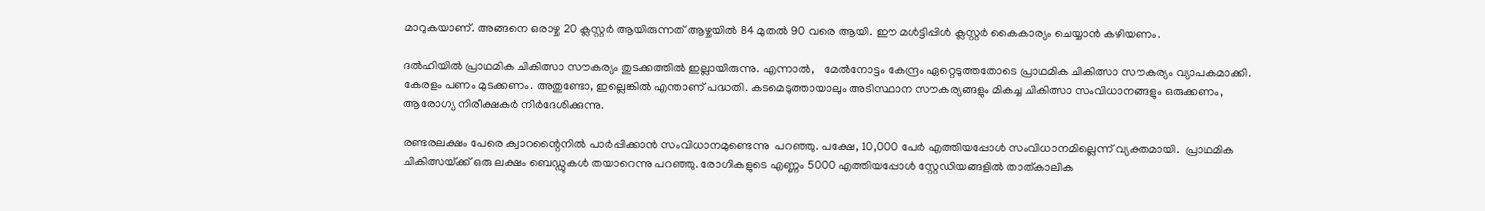മാറുകയാണ്. അങ്ങനെ ഒരാഴ്ച 20 ക്ലസ്റ്റര്‍ ആയിരുന്നത് ആഴ്ചയില്‍ 84 മുതല്‍ 90 വരെ ആയി. ഈ മള്‍ട്ടിപ്പിള്‍ ക്ലസ്റ്റര്‍ കൈകാര്യം ചെയ്യാന്‍ കഴിയണം.

ദല്‍ഹിയില്‍ പ്രാഥമിക ചികിത്സാ സൗകര്യം തുടക്കത്തില്‍ ഇല്ലായിരുന്നു. എന്നാല്‍,   മേല്‍നോട്ടം കേന്ദ്രം ഏറ്റെടുത്തതോടെ പ്രാഥമിക ചികിത്സാ സൗകര്യം വ്യാപകമാക്കി. കേരളം പണം മുടക്കണം. അതുണ്ടോ, ഇല്ലെങ്കില്‍ എന്താണ് പദ്ധതി. കടമെടുത്തായാലും അടിസ്ഥാന സൗകര്യങ്ങളും മികച്ച ചികിത്സാ സംവിധാനങ്ങളും ഒരുക്കണം,  ആരോഗ്യ നിരീക്ഷകര്‍ നിര്‍ദേശിക്കുന്നു.

രണ്ടരലക്ഷം പേരെ ക്വാറന്റൈനില്‍ പാര്‍പ്പിക്കാന്‍ സംവിധാനമുണ്ടെന്നു  പറഞ്ഞു. പക്ഷേ, 10,000 പേര്‍ എത്തിയപ്പോള്‍ സംവിധാനമില്ലെന്ന് വ്യക്തമായി.  പ്രാഥമിക  ചികിത്സയ്‌ക്ക് ഒരു ലക്ഷം ബെഡ്ഡുകള്‍ തയാറെന്നു പറഞ്ഞു. രോഗികളുടെ എണ്ണം 5000 എത്തിയപ്പോള്‍ സ്റ്റേഡിയങ്ങളില്‍ താത്കാലിക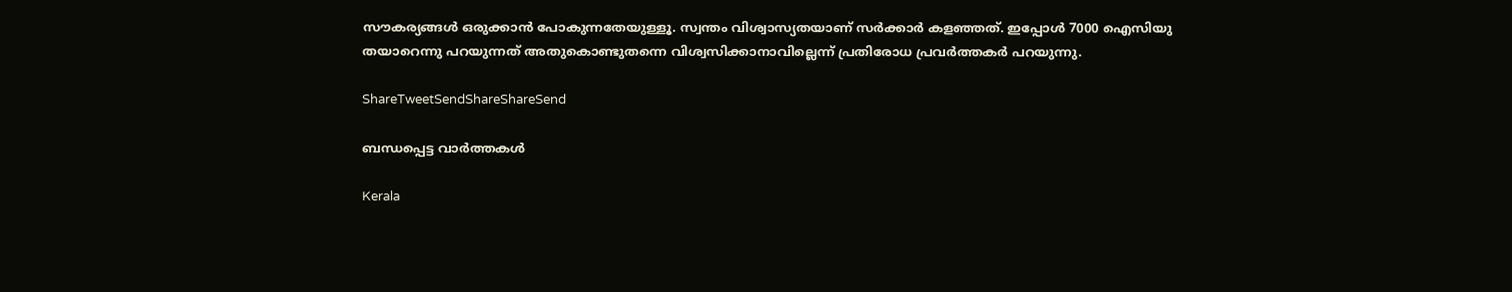സൗകര്യങ്ങള്‍ ഒരുക്കാന്‍ പോകുന്നതേയുള്ളൂ. സ്വന്തം വിശ്വാസ്യതയാണ് സര്‍ക്കാര്‍ കളഞ്ഞത്. ഇപ്പോള്‍ 7000 ഐസിയു തയാറെന്നു പറയുന്നത് അതുകൊണ്ടുതന്നെ വിശ്വസിക്കാനാവില്ലെന്ന് പ്രതിരോധ പ്രവര്‍ത്തകര്‍ പറയുന്നു.

ShareTweetSendShareShareSend

ബന്ധപ്പെട്ട വാര്‍ത്തകള്‍

Kerala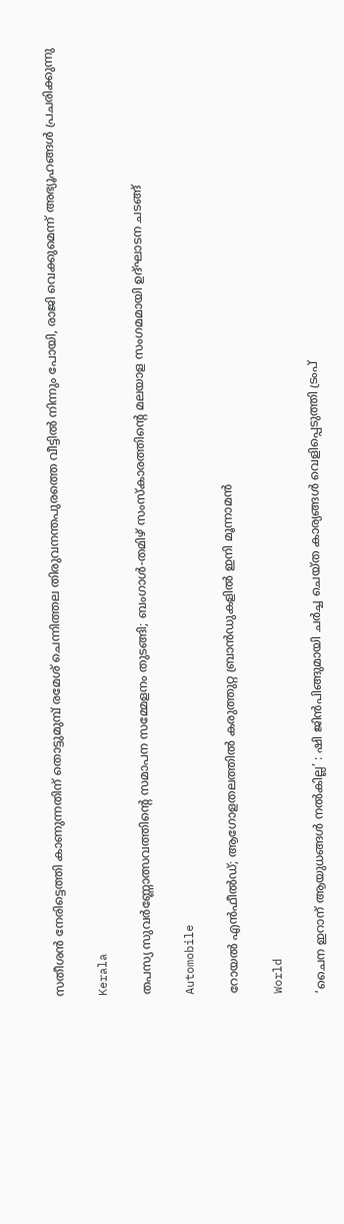സതീശന്‍ നേരിട്ടെത്തി കാണുന്നതിന് തൊട്ടുമുമ്പ് രമേശ് ചെന്നിത്തല തിരുവനന്തപുരത്തെ വീട്ടില്‍ നിന്നും പോയി, രാജി വെക്കുമെന്ന് അഭ്യൂഹങ്ങൾ പ്രചരിക്കുന്നു

Kerala

തപസ്യ സുവർണ്ണോത്സവത്തിന്റെ സമാപന സമ്മേളനം തുടങ്ങി; ബംഗാൾ-തമിഴ് സംസ്കാരത്തിന്റെ മലയാള സംഗമമായി ഉദ്ഘാടന ചടങ്ങ്

Automobile

റോയൽ എൻഫീൽഡ്; ആഗോളതലത്തിൽ കരുത്തുറ്റ ബ്രാൻഡുകളിൽ ഇനി മൂന്നാമൻ

World

‘ചൈന ഇറാന് ആയുധങ്ങൾ നൽകില്ല’ : ഷി ജിൻപിങ്ങുമായി ചർച്ച ചെയ്ത കാര്യങ്ങൾ വെളിപ്പെടുത്തി ട്രംപ്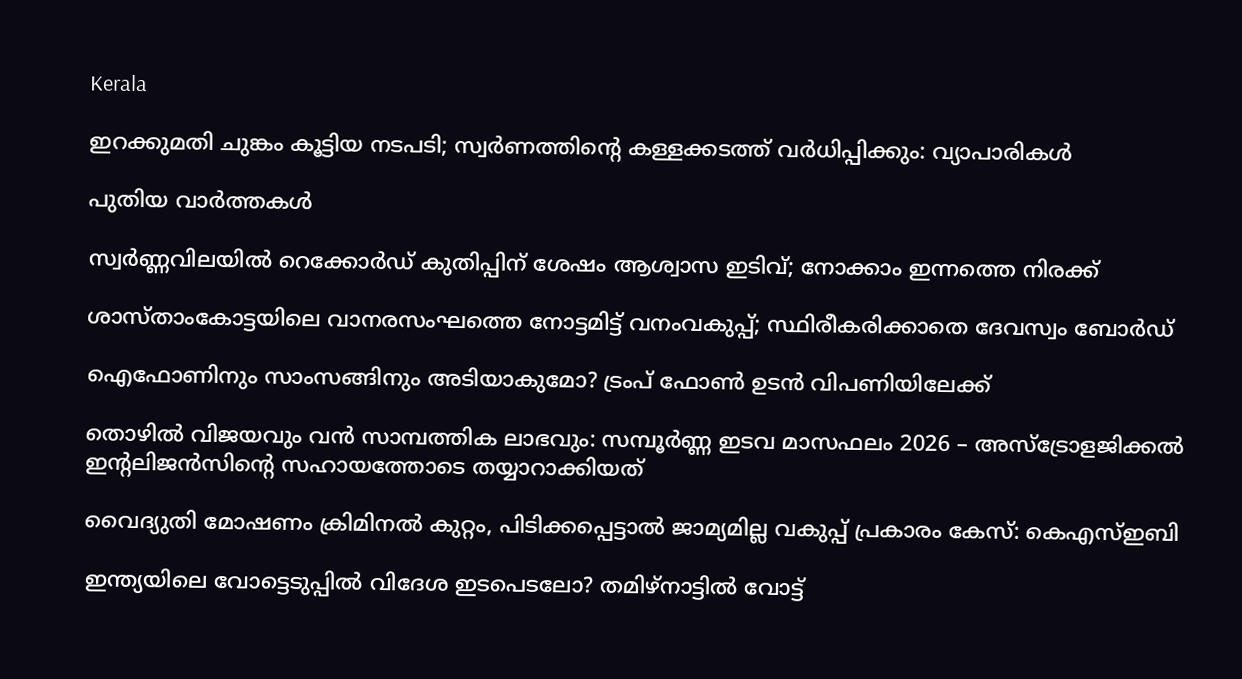Kerala

ഇറക്കുമതി ചുങ്കം കൂട്ടിയ നടപടി; സ്വര്‍ണത്തിന്റെ കള്ളക്കടത്ത് വര്‍ധിപ്പിക്കും: വ്യാപാരികള്‍

പുതിയ വാര്‍ത്തകള്‍

സ്വർണ്ണവിലയിൽ റെക്കോർഡ് കുതിപ്പിന് ശേഷം ആശ്വാസ ഇടിവ്; നോക്കാം ഇന്നത്തെ നിരക്ക്

ശാസ്താംകോട്ടയിലെ വാനരസംഘത്തെ നോട്ടമിട്ട് വനംവകുപ്പ്; സ്ഥിരീകരിക്കാതെ ദേവസ്വം ബോര്‍ഡ്

ഐഫോണിനും സാംസങ്ങിനും അടിയാകുമോ? ട്രംപ് ഫോൺ ഉടൻ വിപണിയിലേക്ക്

തൊഴിൽ വിജയവും വൻ സാമ്പത്തിക ലാഭവും: സമ്പൂർണ്ണ ഇടവ മാസഫലം 2026 – അസ്ട്രോളജിക്കൽ ഇന്റലിജൻസിന്റെ സഹായത്തോടെ തയ്യാറാക്കിയത്

വൈദ്യുതി മോഷണം ക്രിമിനൽ കുറ്റം, പിടിക്കപ്പെട്ടാൽ ജാമ്യമില്ല വകുപ്പ് പ്രകാരം കേസ്: കെഎസ്ഇബി

ഇന്ത്യയിലെ വോട്ടെടുപ്പിൽ വിദേശ ഇടപെടലോ? തമിഴ്‌നാട്ടിൽ വോട്ട്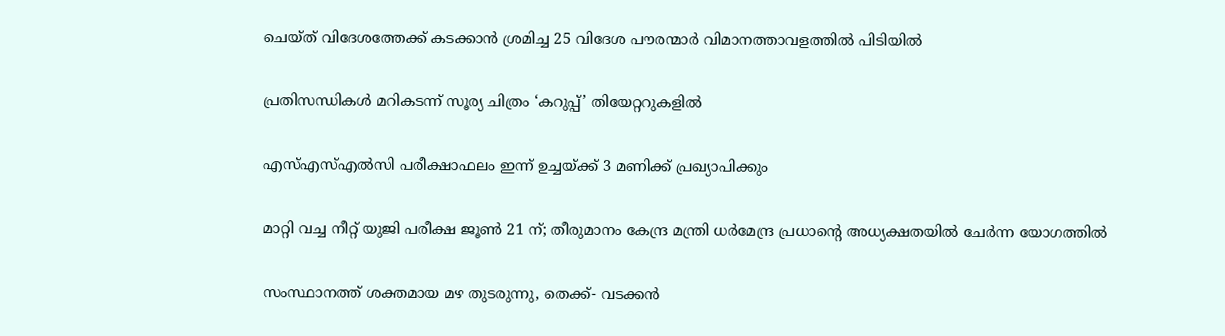ചെയ്ത് വിദേശത്തേക്ക് കടക്കാൻ ശ്രമിച്ച 25 വിദേശ പൗരന്മാർ വിമാനത്താവളത്തിൽ പിടിയിൽ

പ്രതിസന്ധികള്‍ മറികടന്ന് സൂര്യ ചിത്രം ‘കറുപ്പ്’ തിയേറ്ററുകളില്‍

എസ്എസ്എൽസി പരീക്ഷാഫലം ഇന്ന് ഉച്ചയ്‌ക്ക് 3 മണിക്ക് പ്രഖ്യാപിക്കും

മാറ്റി വച്ച നീറ്റ് യുജി പരീക്ഷ ജൂൺ 21 ന്; തീരുമാനം കേന്ദ്ര മന്ത്രി ധർമേന്ദ്ര പ്രധാന്റെ അധ്യക്ഷതയിൽ ചേർന്ന യോഗത്തിൽ

സംസ്ഥാനത്ത് ശക്തമായ മഴ തുടരുന്നു, തെക്ക്- വടക്കൻ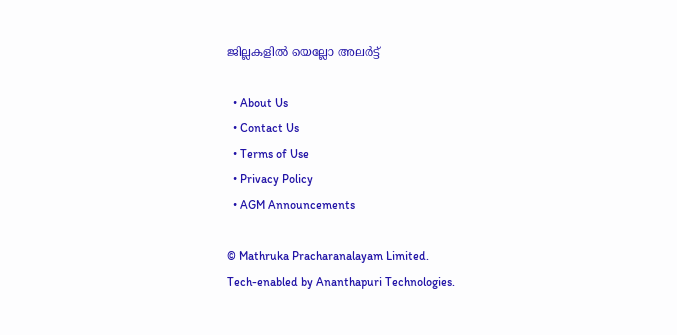ജില്ലകളിൽ യെല്ലോ അലർട്ട്

  • About Us
  • Contact Us
  • Terms of Use
  • Privacy Policy
  • AGM Announcements

© Mathruka Pracharanalayam Limited.
Tech-enabled by Ananthapuri Technologies.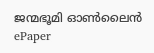ജന്മഭൂമി ഓണ്‍ലൈന്‍
ePaper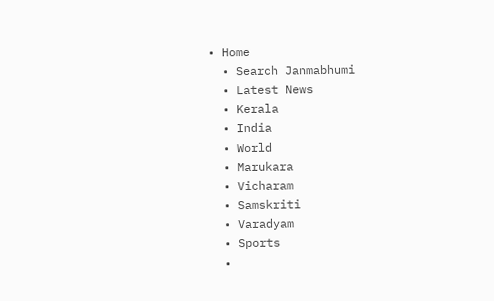• Home
  • Search Janmabhumi
  • Latest News
  • Kerala
  • India
  • World
  • Marukara
  • Vicharam
  • Samskriti
  • Varadyam
  • Sports
  •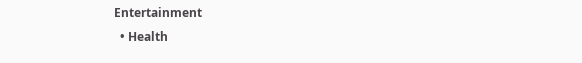Entertainment
  • Health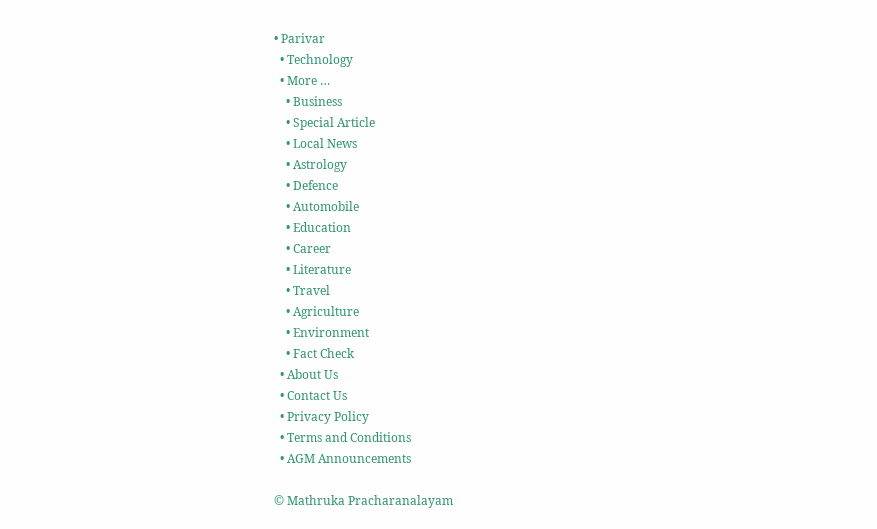• Parivar
  • Technology
  • More …
    • Business
    • Special Article
    • Local News
    • Astrology
    • Defence
    • Automobile
    • Education
    • Career
    • Literature
    • Travel
    • Agriculture
    • Environment
    • Fact Check
  • About Us
  • Contact Us
  • Privacy Policy
  • Terms and Conditions
  • AGM Announcements

© Mathruka Pracharanalayam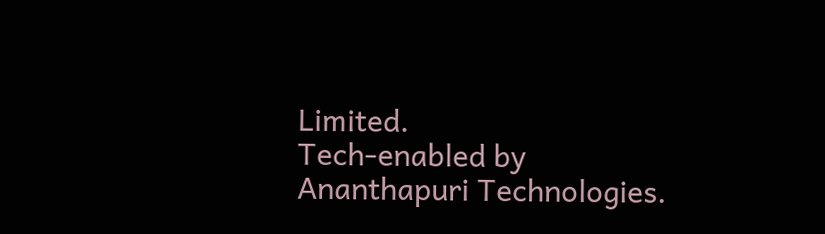Limited.
Tech-enabled by Ananthapuri Technologies.